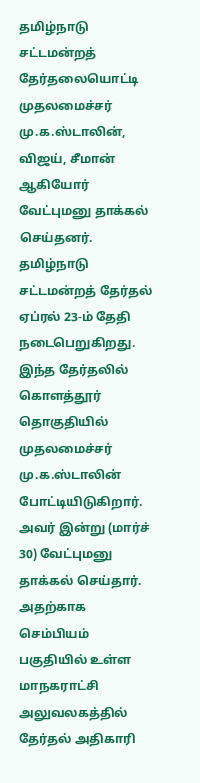தமிழ்நாடு சட்டமன்றத் தேர்தலையொட்டி முதலமைச்சர் மு.க.ஸ்டாலின், விஜய், சீமான் ஆகியோர் வேட்புமனு தாக்கல் செய்தனர்.
தமிழ்நாடு சட்டமன்றத் தேர்தல் ஏப்ரல் 23-ம் தேதி நடைபெறுகிறது. இந்த தேர்தலில் கொளத்தூர் தொகுதியில் முதலமைச்சர் மு.க.ஸ்டாலின் போட்டியிடுகிறார். அவர் இன்று (மார்ச் 30) வேட்புமனு தாக்கல் செய்தார். அதற்காக செம்பியம் பகுதியில் உள்ள மாநகராட்சி அலுவலகத்தில் தேர்தல் அதிகாரி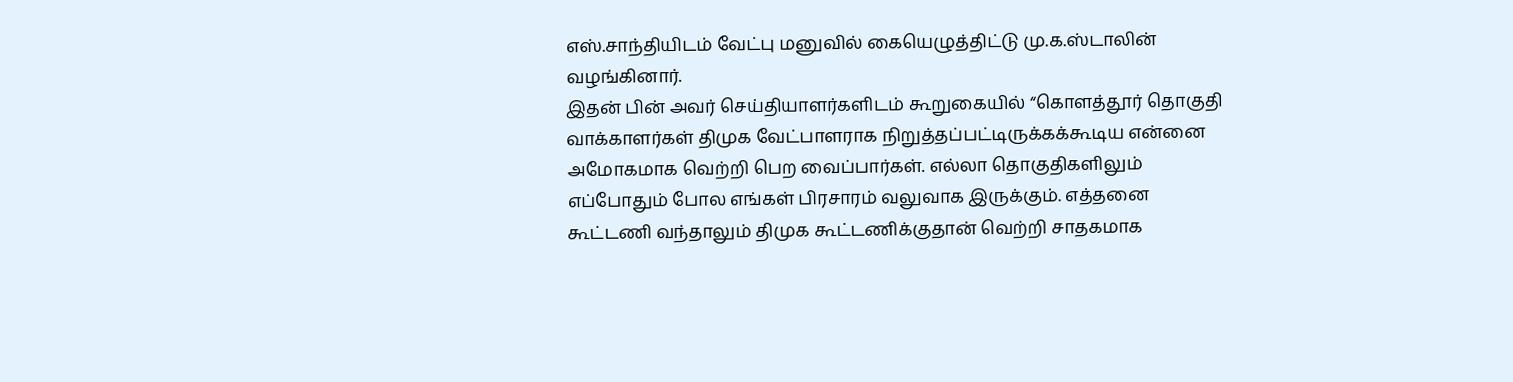எஸ்.சாந்தியிடம் வேட்பு மனுவில் கையெழுத்திட்டு மு.க.ஸ்டாலின் வழங்கினார்.
இதன் பின் அவர் செய்தியாளர்களிடம் கூறுகையில் “கொளத்தூர் தொகுதி வாக்காளர்கள் திமுக வேட்பாளராக நிறுத்தப்பட்டிருக்கக்கூடிய என்னை அமோகமாக வெற்றி பெற வைப்பார்கள். எல்லா தொகுதிகளிலும் எப்போதும் போல எங்கள் பிரசாரம் வலுவாக இருக்கும். எத்தனை கூட்டணி வந்தாலும் திமுக கூட்டணிக்குதான் வெற்றி சாதகமாக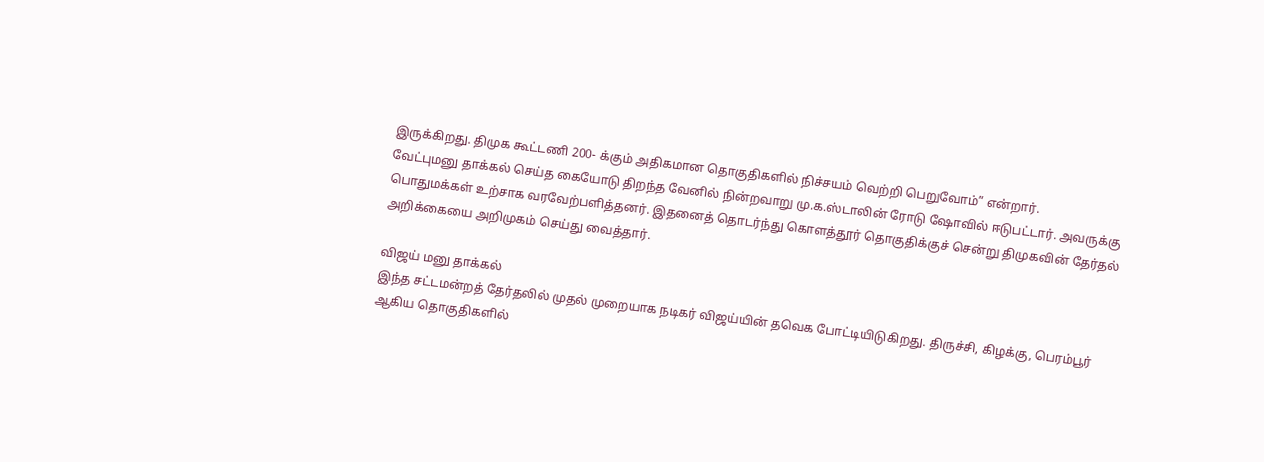இருக்கிறது. திமுக கூட்டணி 200- க்கும் அதிகமான தொகுதிகளில் நிச்சயம் வெற்றி பெறுவோம்” என்றார்.
வேட்புமனு தாக்கல் செய்த கையோடு திறந்த வேனில் நின்றவாறு மு.க.ஸ்டாலின் ரோடு ஷோவில் ஈடுபட்டார். அவருக்கு பொதுமக்கள் உற்சாக வரவேற்பளித்தனர். இதனைத் தொடர்ந்து கொளத்தூர் தொகுதிக்குச் சென்று திமுகவின் தேர்தல் அறிக்கையை அறிமுகம் செய்து வைத்தார்.

விஜய் மனு தாக்கல்
இந்த சட்டமன்றத் தேர்தலில் முதல் முறையாக நடிகர் விஜய்யின் தவெக போட்டியிடுகிறது. திருச்சி, கிழக்கு, பெரம்பூர் ஆகிய தொகுதிகளில்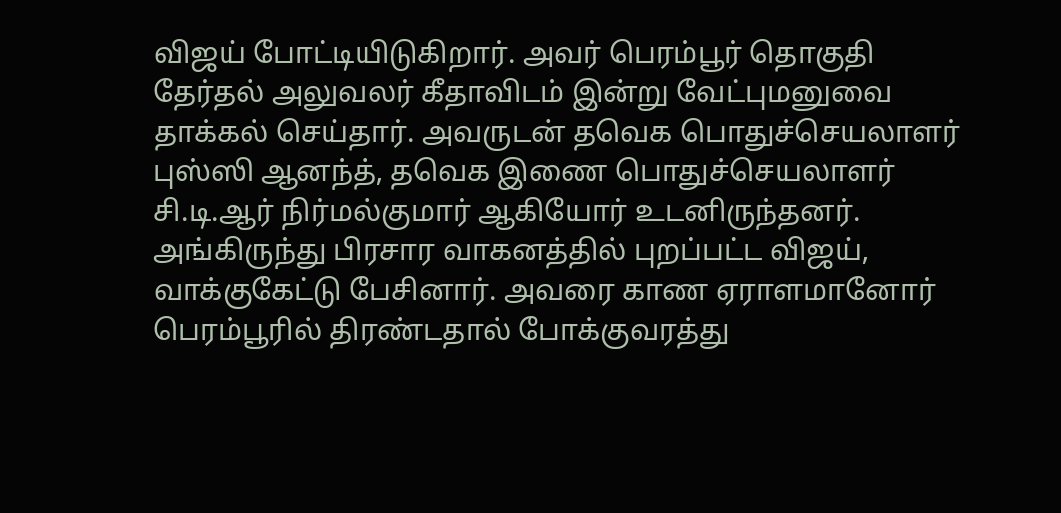விஜய் போட்டியிடுகிறார். அவர் பெரம்பூர் தொகுதி தேர்தல் அலுவலர் கீதாவிடம் இன்று வேட்புமனுவை தாக்கல் செய்தார். அவருடன் தவெக பொதுச்செயலாளர் புஸ்ஸி ஆனந்த், தவெக இணை பொதுச்செயலாளர் சி.டி.ஆர் நிர்மல்குமார் ஆகியோர் உடனிருந்தனர். அங்கிருந்து பிரசார வாகனத்தில் புறப்பட்ட விஜய், வாக்குகேட்டு பேசினார். அவரை காண ஏராளமானோர் பெரம்பூரில் திரண்டதால் போக்குவரத்து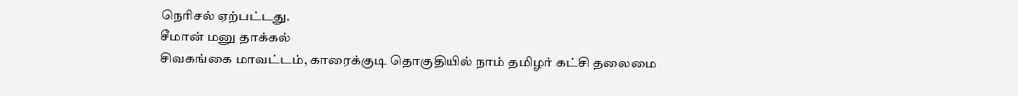நெரிசல் ஏற்பட்டது.
சீமான் மனு தாக்கல்
சிவகங்கை மாவட்டம், காரைக்குடி தொகுதியில் நாம் தமிழர் கட்சி தலைமை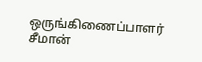ஒருங்கிணைப்பாளர் சீமான்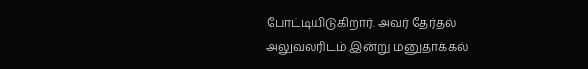போட்டியிடுகிறார். அவர் தேர்தல் அலுவலரிடம் இன்று மனுதாக்கல்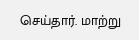செய்தார். மாற்று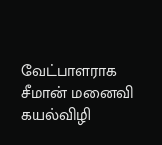வேட்பாளராக சீமான் மனைவி கயல்விழி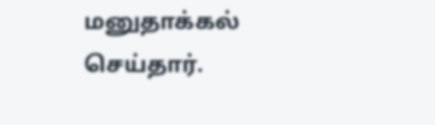மனுதாக்கல் செய்தார்.